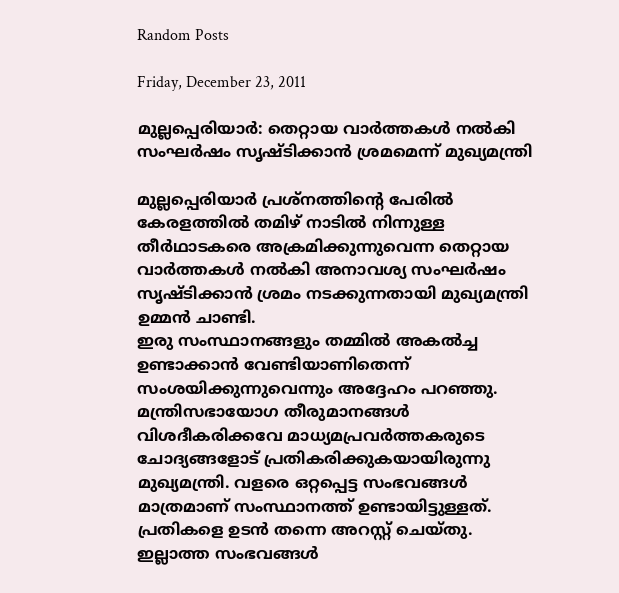Random Posts

Friday, December 23, 2011

മുല്ലപ്പെരിയാര്‍: തെറ്റായ വാര്‍ത്തകള്‍ നല്‍കി സംഘര്‍ഷം സൃഷ്ടിക്കാന്‍ ശ്രമമെന്ന് മുഖ്യമന്ത്രി

മുല്ലപ്പെരിയാര്‍ പ്രശ്‌നത്തിന്റെ പേരില്‍ കേരളത്തില്‍ തമിഴ് നാടില്‍ നിന്നുള്ള തീര്‍ഥാടകരെ അക്രമിക്കുന്നുവെന്ന തെറ്റായ വാര്‍ത്തകള്‍ നല്‍കി അനാവശ്യ സംഘര്‍ഷം സൃഷ്ടിക്കാന്‍ ശ്രമം നടക്കുന്നതായി മുഖ്യമന്ത്രി ഉമ്മന്‍ ചാണ്ടി.
ഇരു സംസ്ഥാനങ്ങളും തമ്മില്‍ അകല്‍ച്ച ഉണ്ടാക്കാന്‍ വേണ്ടിയാണിതെന്ന് സംശയിക്കുന്നുവെന്നും അദ്ദേഹം പറഞ്ഞു. മന്ത്രിസഭായോഗ തീരുമാനങ്ങള്‍ വിശദീകരിക്കവേ മാധ്യമപ്രവര്‍ത്തകരുടെ ചോദ്യങ്ങളോട് പ്രതികരിക്കുകയായിരുന്നു മുഖ്യമന്ത്രി. വളരെ ഒറ്റപ്പെട്ട സംഭവങ്ങള്‍ മാത്രമാണ് സംസ്ഥാനത്ത് ഉണ്ടായിട്ടുള്ളത്. പ്രതികളെ ഉടന്‍ തന്നെ അറസ്റ്റ് ചെയ്തു. ഇല്ലാത്ത സംഭവങ്ങള്‍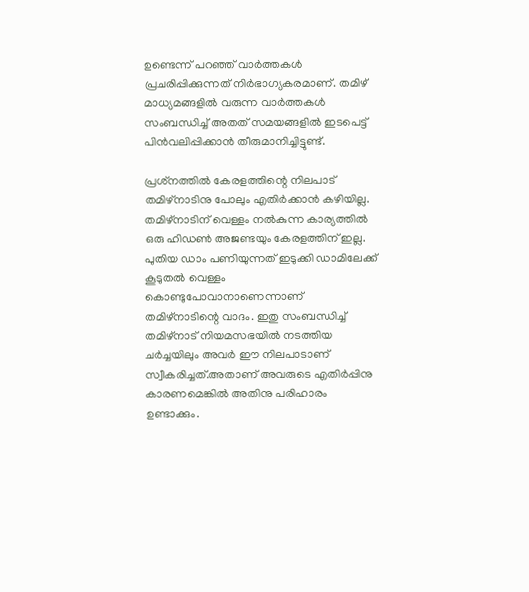ഉണ്ടെന്ന് പറഞ്ഞ് വാര്‍ത്തകള്‍ പ്രചരിപ്പിക്കുന്നത് നിര്‍ഭാഗ്യകരമാണ്. തമിഴ് മാധ്യമങ്ങളില്‍ വരുന്ന വാര്‍ത്തകള്‍ സംബന്ധിച്ച് അതത് സമയങ്ങളില്‍ ഇടപെട്ട് പിന്‍വലിപ്പിക്കാന്‍ തീരുമാനിച്ചിട്ടുണ്ട്.

പ്രശ്‌നത്തില്‍ കേരളത്തിന്റെ നിലപാട് തമിഴ്‌നാടിനു പോലും എതിര്‍ക്കാന്‍ കഴിയില്ല. തമിഴ്‌നാടിന് വെള്ളം നല്‍കുന്ന കാര്യത്തില്‍ ഒരു ഹിഡണ്‍ അജണ്ടയും കേരളത്തിന് ഇല്ല. പുതിയ ഡാം പണിയുന്നത് ഇടുക്കി ഡാമിലേക്ക് കൂടുതല്‍ വെള്ളം കൊണ്ടുപോവാനാണെന്നാണ് തമിഴ്‌നാടിന്റെ വാദം. ഇതു സംബന്ധിച്ച് തമിഴ്‌നാട് നിയമസഭയില്‍ നടത്തിയ ചര്‍ച്ചയിലും അവര്‍ ഈ നിലപാടാണ് സ്വീകരിച്ചത്.അതാണ് അവരുടെ എതിര്‍പ്പിനു കാരണമെങ്കില്‍ അതിനു പരിഹാരം ഉണ്ടാക്കും.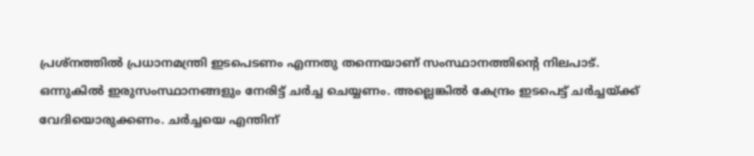പ്രശ്‌നത്തില്‍ പ്രധാനമന്ത്രി ഇടപെടണം എന്നതു തന്നെയാണ് സംസ്ഥാനത്തിന്റെ നിലപാട്. ഒന്നുകില്‍ ഇരുസംസ്ഥാനങ്ങളും നേരിട്ട് ചര്‍ച്ച ചെയ്യണം. അല്ലെങ്കില്‍ കേന്ദ്രം ഇടപെട്ട് ചര്‍ച്ചയ്ക്ക് വേദിയൊരുക്കണം. ചര്‍ച്ചയെ എന്തിന്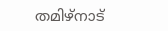തമിഴ്‌നാട്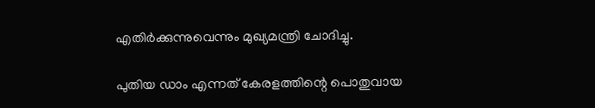എതിര്‍ക്കുന്നുവെന്നും മുഖ്യമന്ത്രി ചോദിച്ചു.

പുതിയ ഡാം എന്നത് കേരളത്തിന്റെ പൊതുവായ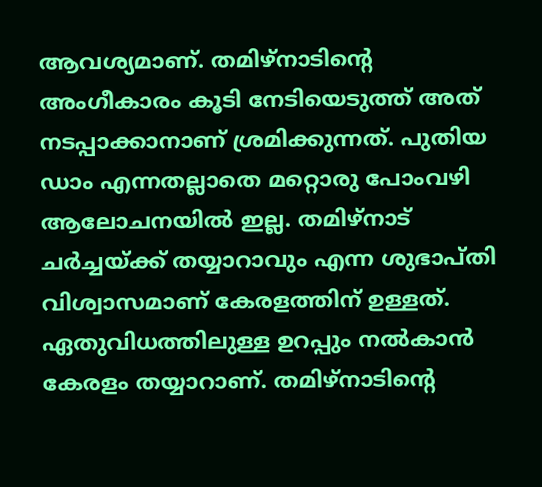ആവശ്യമാണ്. തമിഴ്‌നാടിന്റെ അംഗീകാരം കൂടി നേടിയെടുത്ത് അത് നടപ്പാക്കാനാണ് ശ്രമിക്കുന്നത്. പുതിയ ഡാം എന്നതല്ലാതെ മറ്റൊരു പോംവഴി ആലോചനയില്‍ ഇല്ല. തമിഴ്‌നാട് ചര്‍ച്ചയ്ക്ക് തയ്യാറാവും എന്ന ശുഭാപ്തി വിശ്വാസമാണ് കേരളത്തിന് ഉള്ളത്. ഏതുവിധത്തിലുള്ള ഉറപ്പും നല്‍കാന്‍ കേരളം തയ്യാറാണ്. തമിഴ്‌നാടിന്റെ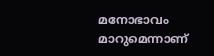മനോഭാവം മാറുമെന്നാണ്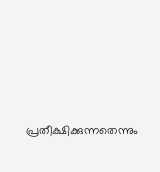പ്രതീക്ഷിക്കുന്നതെന്നും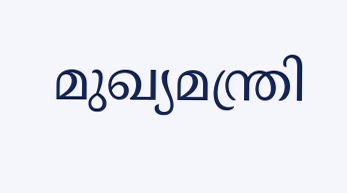മുഖ്യമന്ത്രി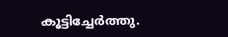കൂട്ടിച്ചേര്‍ത്തു.